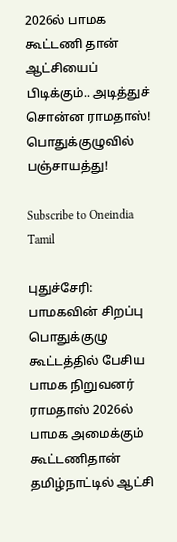2026ல் பாமக கூட்டணி தான் ஆட்சியைப் பிடிக்கும்.. அடித்துச் சொன்ன ராமதாஸ்! பொதுக்குழுவில் பஞ்சாயத்து!

Subscribe to Oneindia Tamil

புதுச்சேரி: பாமகவின் சிறப்பு பொதுக்குழு கூட்டத்தில் பேசிய பாமக நிறுவனர் ராமதாஸ் 2026ல் பாமக அமைக்கும் கூட்டணிதான் தமிழ்நாட்டில் ஆட்சி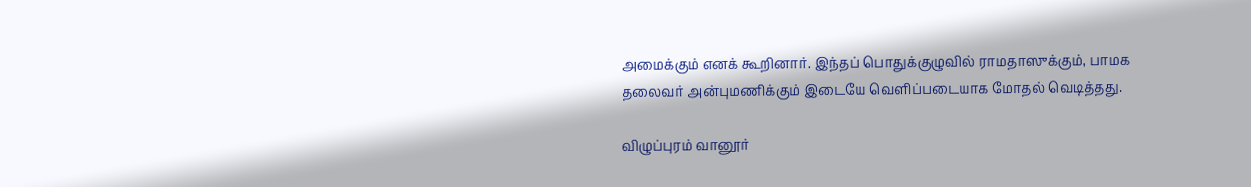அமைக்கும் எனக் கூறினார். இந்தப் பொதுக்குழுவில் ராமதாஸுக்கும், பாமக தலைவர் அன்புமணிக்கும் இடையே வெளிப்படையாக மோதல் வெடித்தது.

விழுப்புரம் வானூர்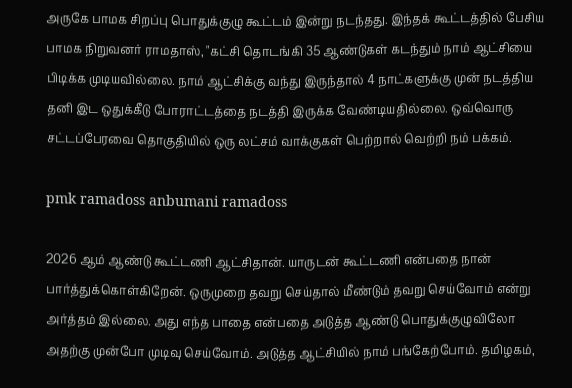அருகே பாமக சிறப்பு பொதுக்குழு கூட்டம் இன்று நடந்தது. இந்தக் கூட்டத்தில் பேசிய பாமக நிறுவனர் ராமதாஸ், "கட்சி தொடங்கி 35 ஆண்டுகள் கடந்தும் நாம் ஆட்சியை பிடிக்க முடியவில்லை. நாம் ஆட்சிக்கு வந்து இருந்தால் 4 நாட்களுக்கு முன் நடத்திய தனி இட ஒதுக்கீடு போராட்டத்தை நடத்தி இருக்க வேண்டியதில்லை. ஒவ்வொரு சட்டப்பேரவை தொகுதியில் ஒரு லட்சம் வாக்குகள் பெற்றால் வெற்றி நம் பக்கம்.

pmk ramadoss anbumani ramadoss

2026 ஆம் ஆண்டு கூட்டணி ஆட்சிதான். யாருடன் கூட்டணி என்பதை நான் பார்த்துக்கொள்கிறேன். ஒருமுறை தவறு செய்தால் மீண்டும் தவறு செய்வோம் என்று அர்த்தம் இல்லை. அது எந்த பாதை என்பதை அடுத்த ஆண்டு பொதுக்குழுவிலோ அதற்கு முன்போ முடிவு செய்வோம். அடுத்த ஆட்சியில் நாம் பங்கேற்போம். தமிழகம்,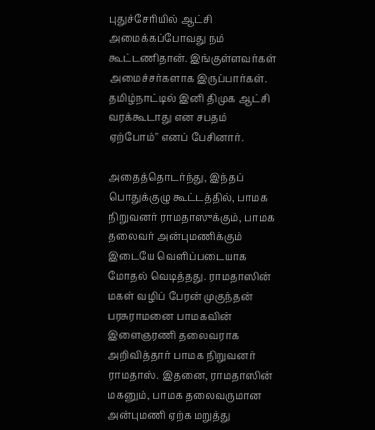புதுச்சேரியில் ஆட்சி அமைக்கப்போவது நம் கூட்டணிதான். இங்குள்ளவர்கள் அமைச்சர்களாக இருப்பார்கள். தமிழ்நாட்டில் இனி திமுக ஆட்சி வரக்கூடாது என சபதம் ஏற்போம்" எனப் பேசினார்.

அதைத்தொடர்ந்து, இந்தப் பொதுக்குழு கூட்டத்தில், பாமக நிறுவனர் ராமதாஸுக்கும், பாமக தலைவர் அன்புமணிக்கும் இடையே வெளிப்படையாக மோதல் வெடித்தது. ராமதாஸின் மகள் வழிப் பேரன் முகுந்தன் பரசுராமனை பாமகவின் இளைஞரணி தலைவராக அறிவித்தார் பாமக நிறுவனர் ராமதாஸ். இதனை, ராமதாஸின் மகனும், பாமக தலைவருமான அன்புமணி ஏற்க மறுத்து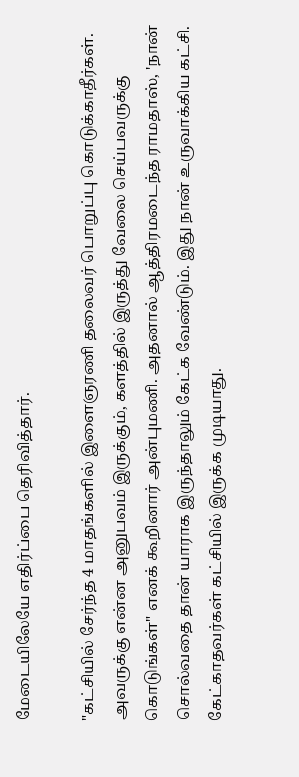மேடையிலேயே எதிர்ப்பை தெரிவித்தார்.

"கட்சியில் சேர்ந்த 4 மாதங்களில் இளைஞரணி தலைவர் பொறுப்பு கொடுக்காதீர்கள். அவருக்கு என்ன அனுபவம் இருக்கும், களத்தில் இருத்து வேலை செய்பவருக்கு கொடுங்கள்" எனக் கூறினார் அன்புமணி. அதனால் ஆத்திரமடைந்த ராமதாஸ், 'நான் சொல்வதை தான் யாராக இருந்தாலும் கேட்க வேண்டும். இது நான் உருவாக்கிய கட்சி. கேட்காதவர்கள் கட்சியில் இருக்க முடியாது.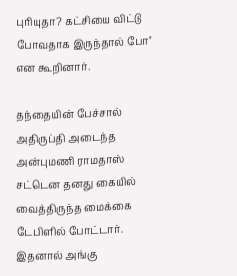புரியுதா? கட்சியை விட்டு போவதாக இருந்தால் போ'' என கூறினார்.

தந்தையின் பேச்சால் அதிருப்தி அடைந்த அன்புமணி ராமதாஸ் சட்டென தனது கையில் வைத்திருந்த மைக்கை டேபிளில் போட்டார். இதனால் அங்கு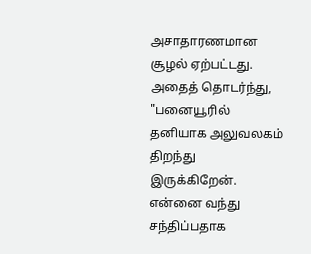அசாதாரணமான சூழல் ஏற்பட்டது. அதைத் தொடர்ந்து, "பனையூரில் தனியாக அலுவலகம் திறந்து இருக்கிறேன். என்னை வந்து சந்திப்பதாக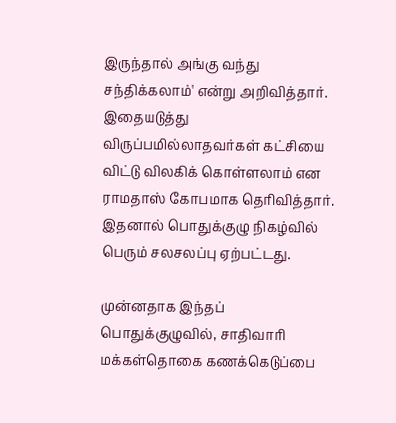இருந்தால் அங்கு வந்து சந்திக்கலாம்' என்று அறிவித்தார். இதையடுத்து விருப்பமில்லாதவர்கள் கட்சியை விட்டு விலகிக் கொள்ளலாம் என ராமதாஸ் கோபமாக தெரிவித்தார். இதனால் பொதுக்குழு நிகழ்வில் பெரும் சலசலப்பு ஏற்பட்டது.

முன்னதாக இந்தப் பொதுக்குழுவில், சாதிவாரி மக்கள்தொகை கணக்கெடுப்பை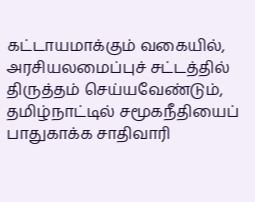கட்டாயமாக்கும் வகையில், அரசியலமைப்புச் சட்டத்தில் திருத்தம் செய்யவேண்டும், தமிழ்நாட்டில் சமூகநீதியைப் பாதுகாக்க சாதிவாரி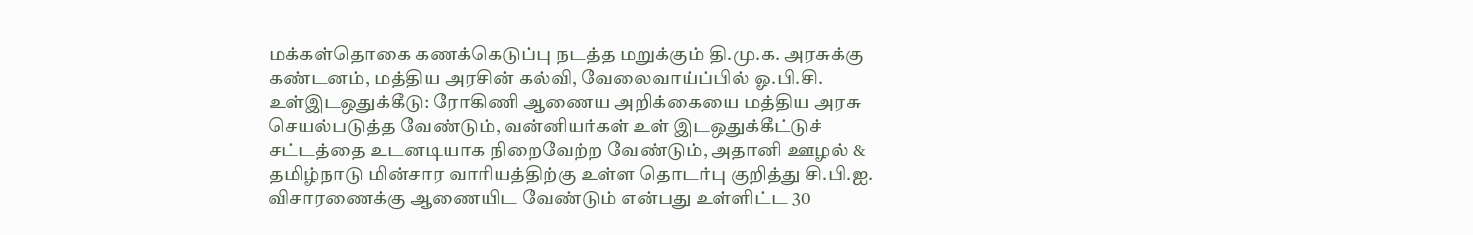மக்கள்தொகை கணக்கெடுப்பு நடத்த மறுக்கும் தி.மு.க. அரசுக்கு கண்டனம், மத்திய அரசின் கல்வி, வேலைவாய்ப்பில் ஓ.பி.சி. உள்இடஒதுக்கீடு: ரோகிணி ஆணைய அறிக்கையை மத்திய அரசு செயல்படுத்த வேண்டும், வன்னியர்கள் உள் இடஒதுக்கீட்டுச் சட்டத்தை உடனடியாக நிறைவேற்ற வேண்டும், அதானி ஊழல் & தமிழ்நாடு மின்சார வாரியத்திற்கு உள்ள தொடர்பு குறித்து சி.பி.ஐ. விசாரணைக்கு ஆணையிட வேண்டும் என்பது உள்ளிட்ட 30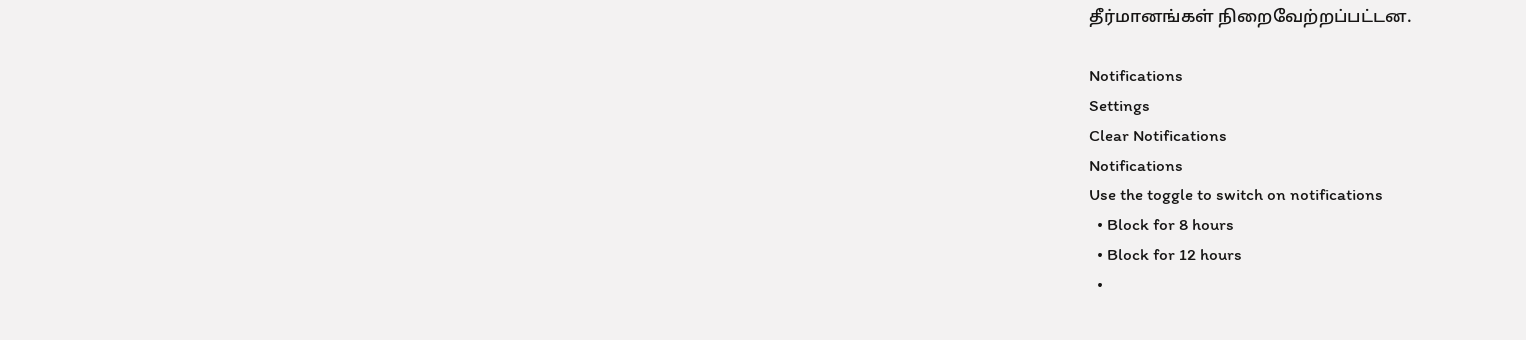தீர்மானங்கள் நிறைவேற்றப்பட்டன.

Notifications
Settings
Clear Notifications
Notifications
Use the toggle to switch on notifications
  • Block for 8 hours
  • Block for 12 hours
  •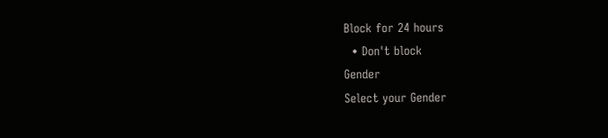Block for 24 hours
  • Don't block
Gender
Select your Gender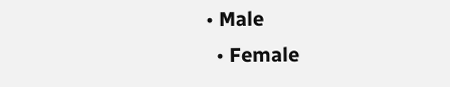• Male
  • Female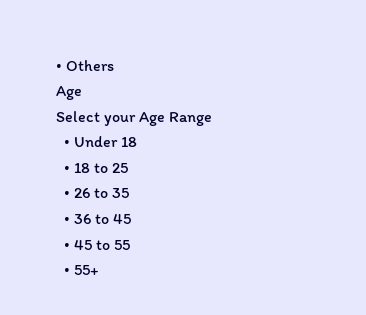• Others
Age
Select your Age Range
  • Under 18
  • 18 to 25
  • 26 to 35
  • 36 to 45
  • 45 to 55
  • 55+